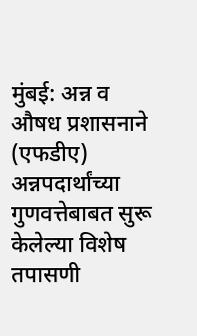मुंबई: अन्न व औषध प्रशासनाने (एफडीए) अन्नपदार्थांच्या गुणवत्तेबाबत सुरू केलेल्या विशेष तपासणी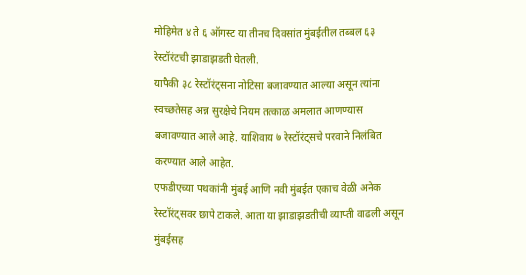मोहिमेत ४ ते ६ ऑगस्ट या तीनच दिवसांत मुंबईतील तब्बल ६३ रेस्टॉरंटची झाडाझडती घेतली.
यापैकी ३८ रेस्टॉरंट्सना नोटिसा बजावण्यात आल्या असून त्यांना स्वच्छतेसह अन्न सुरक्षेचे नियम तत्काळ अमलात आणण्यास बजावण्यात आले आहे. याशिवाय ७ रेस्टॉरंट्सचे परवाने निलंबित करण्यात आले आहेत.
एफडीएच्या पथकांनी मुंबई आणि नवी मुंबईत एकाच वेळी अनेक रेस्टॉरंट्सवर छापे टाकले. आता या झाडाझडतीची व्याप्ती वाढली असून मुंबईसह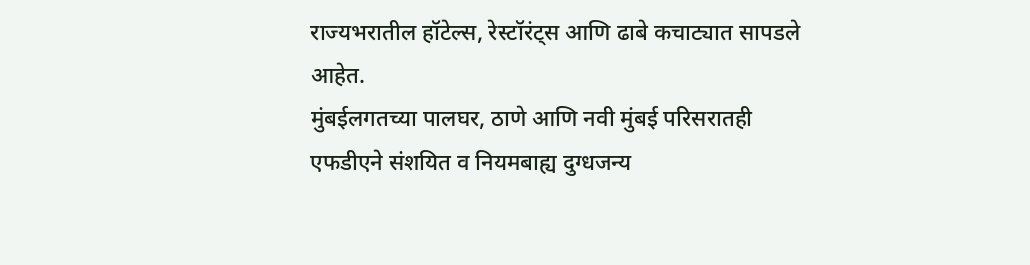राज्यभरातील हॉटेल्स, रेस्टॉरंट्स आणि ढाबे कचाट्यात सापडले आहेत.
मुंबईलगतच्या पालघर, ठाणे आणि नवी मुंबई परिसरातही एफडीएने संशयित व नियमबाह्य दुग्धजन्य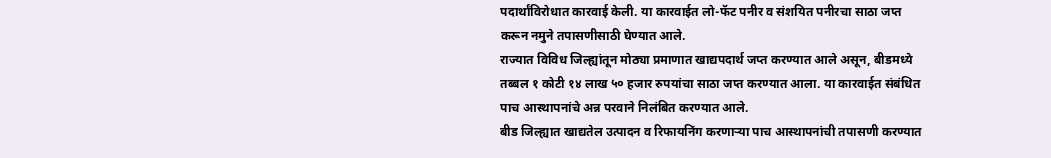पदार्थांविरोधात कारवाई केली. या कारवाईत लो-फॅट पनीर व संशयित पनीरचा साठा जप्त करून नमुने तपासणीसाठी घेण्यात आले.
राज्यात विविध जिल्ह्यांतून मोठ्या प्रमाणात खाद्यपदार्थ जप्त करण्यात आले असून, बीडमध्ये तब्बल १ कोटी १४ लाख ५० हजार रुपयांचा साठा जप्त करण्यात आला. या कारवाईत संबंधित पाच आस्थापनांचे अन्न परवाने निलंबित करण्यात आले.
बीड जिल्ह्यात खाद्यतेल उत्पादन व रिफायनिंग करणाऱ्या पाच आस्थापनांची तपासणी करण्यात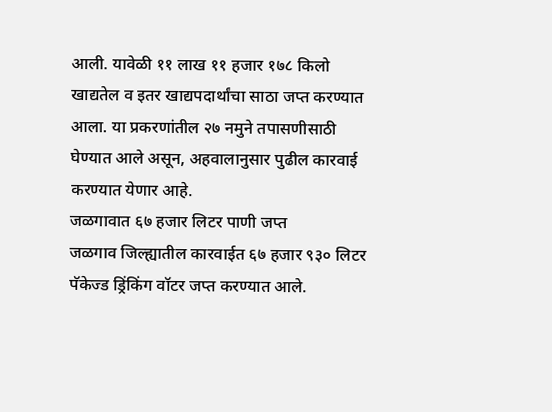आली. यावेळी ११ लाख ११ हजार १७८ किलो खाद्यतेल व इतर खाद्यपदार्थांचा साठा जप्त करण्यात आला. या प्रकरणांतील २७ नमुने तपासणीसाठी घेण्यात आले असून, अहवालानुसार पुढील कारवाई करण्यात येणार आहे.
जळगावात ६७ हजार लिटर पाणी जप्त
जळगाव जिल्ह्यातील कारवाईत ६७ हजार ९३० लिटर पॅकेज्ड ड्रिंकिंग वॉटर जप्त करण्यात आले.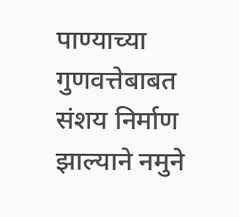पाण्याच्या गुणवत्तेबाबत संशय निर्माण झाल्याने नमुने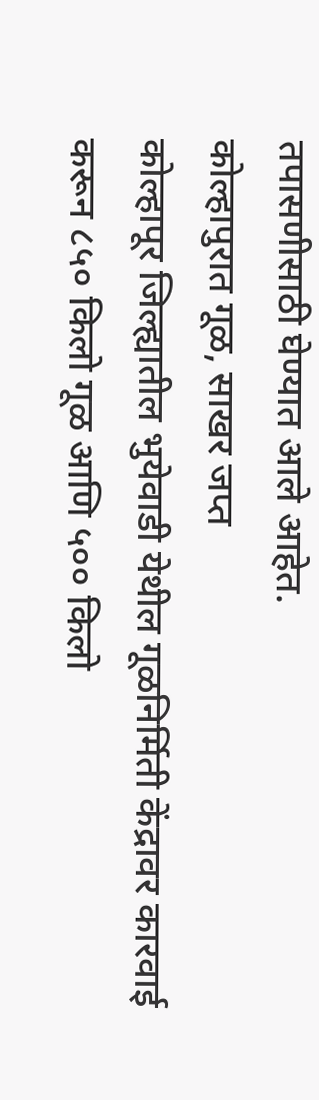तपासणीसाठी घेण्यात आले आहेत.
कोल्हापुरात गूळ, साखर जप्त
कोल्हापूर जिल्ह्यातील भुयेवाडी येथील गूळनिर्मिती केंद्रावर कारवाई करून ८५० किलो गूळ आणि ५०० किलो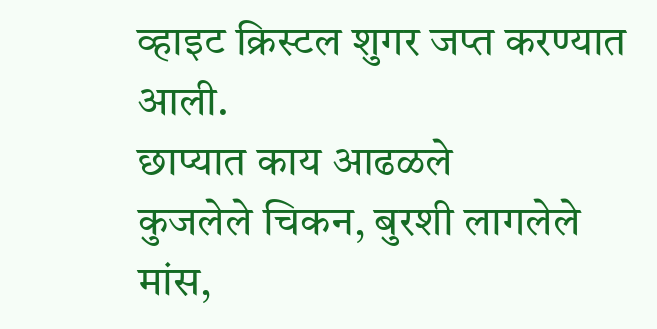व्हाइट क्रिस्टल शुगर जप्त करण्यात आली.
छाप्यात काय आढळले
कुजलेले चिकन, बुरशी लागलेले मांस,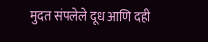मुदत संपलेले दूध आणि दही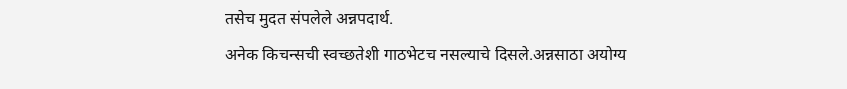तसेच मुदत संपलेले अन्नपदार्थ.
अनेक किचन्सची स्वच्छतेशी गाठभेटच नसल्याचे दिसले.अन्नसाठा अयोग्य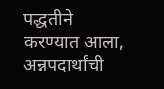पद्धतीने करण्यात आला, अन्नपदार्थांची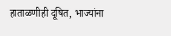हाताळणीही दूषित, भाज्यांना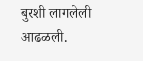बुरशी लागलेली आढळली.